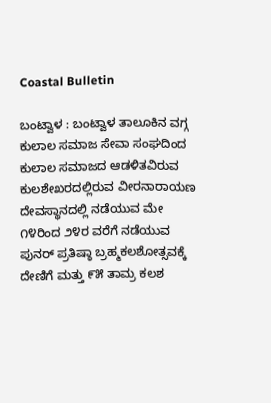Coastal Bulletin

ಬಂಟ್ವಾಳ : ಬಂಟ್ವಾಳ ತಾಲೂಕಿನ ವಗ್ಗ ಕುಲಾಲ ಸಮಾಜ ಸೇವಾ ಸಂಘದಿಂದ ಕುಲಾಲ ಸಮಾಜದ ಆಡಳಿತವಿರುವ ಕುಲಶೇಖರದಲ್ಲಿರುವ ವೀರನಾರಾಯಣ ದೇವಸ್ಥಾನದಲ್ಲಿ ನಡೆಯುವ ಮೇ ೧೪ರಿಂದ ೨೪ರ ವರೆಗೆ ನಡೆಯುವ ಪುನರ್ ಪ್ರತಿಷ್ಠಾ ಬ್ರಹ್ಮಕಲಶೋತ್ಸವಕ್ಕೆ ದೇಣಿಗೆ ಮತ್ತು ೯೫ ತಾಮ್ರ ಕಲಶ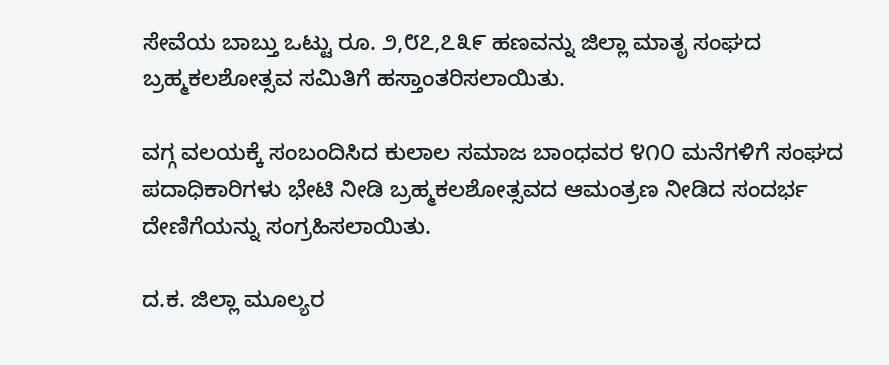ಸೇವೆಯ ಬಾಬ್ತು ಒಟ್ಟು ರೂ. ೨,೮೭,೭೩೯ ಹಣವನ್ನು ಜಿಲ್ಲಾ ಮಾತೃ ಸಂಘದ ಬ್ರಹ್ಮಕಲಶೋತ್ಸವ ಸಮಿತಿಗೆ ಹಸ್ತಾಂತರಿಸಲಾಯಿತು.

ವಗ್ಗ ವಲಯಕ್ಕೆ ಸಂಬಂದಿಸಿದ ಕುಲಾಲ ಸಮಾಜ ಬಾಂಧವರ ೪೧೦ ಮನೆಗಳಿಗೆ ಸಂಘದ ಪದಾಧಿಕಾರಿಗಳು ಭೇಟಿ ನೀಡಿ ಬ್ರಹ್ಮಕಲಶೋತ್ಸವದ ಆಮಂತ್ರಣ ನೀಡಿದ ಸಂದರ್ಭ ದೇಣಿಗೆಯನ್ನು ಸಂಗ್ರಹಿಸಲಾಯಿತು.

ದ.ಕ. ಜಿಲ್ಲಾ ಮೂಲ್ಯರ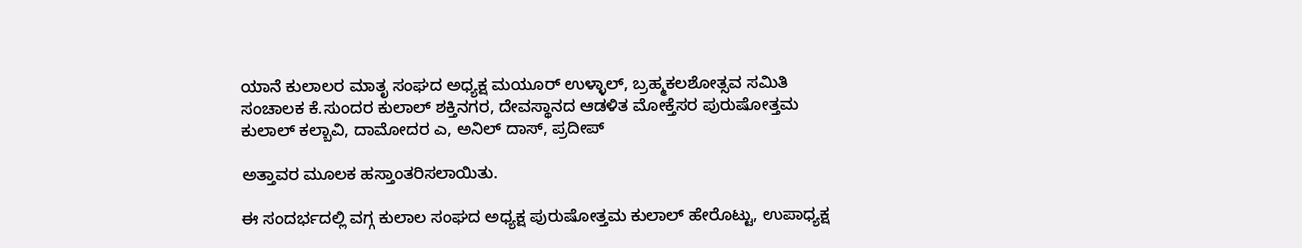ಯಾನೆ ಕುಲಾಲರ ಮಾತೃ ಸಂಘದ ಅಧ್ಯಕ್ಷ ಮಯೂರ್ ಉಳ್ಳಾಲ್, ಬ್ರಹ್ಮಕಲಶೋತ್ಸವ ಸಮಿತಿ ಸಂಚಾಲಕ ಕೆ.ಸುಂದರ ಕುಲಾಲ್ ಶಕ್ತಿನಗರ, ದೇವಸ್ಥಾನದ ಆಡಳಿತ ಮೋಕ್ತೆಸರ ಪುರುಷೋತ್ತಮ ಕುಲಾಲ್ ಕಲ್ಬಾವಿ, ದಾಮೋದರ ಎ, ಅನಿಲ್ ದಾಸ್, ಪ್ರದೀಪ್

ಅತ್ತಾವರ ಮೂಲಕ ಹಸ್ತಾಂತರಿಸಲಾಯಿತು.

ಈ ಸಂದರ್ಭದಲ್ಲಿ ವಗ್ಗ ಕುಲಾಲ ಸಂಘದ ಅಧ್ಯಕ್ಷ ಪುರುಷೋತ್ತಮ ಕುಲಾಲ್ ಹೇರೊಟ್ಟು, ಉಪಾಧ್ಯಕ್ಷ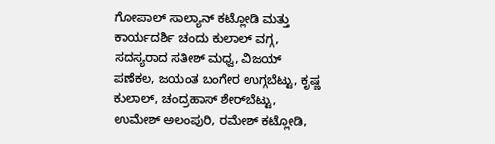ಗೋಪಾಲ್ ಸಾಲ್ಯಾನ್ ಕಟ್ಲೋಡಿ ಮತ್ತು ಕಾರ್ಯದರ್ಶಿ ಚಂದು ಕುಲಾಲ್ ವಗ್ಗ, ಸದಸ್ಯರಾದ ಸತೀಶ್ ಮಧ್ವ, ವಿಜಯ್ ಪಣೆಕಲ, ಜಯಂತ ಬಂಗೇರ ಉಗ್ಗಬೆಟ್ಟು, ಕೃಷ್ಣ ಕುಲಾಲ್, ಚಂದ್ರಹಾಸ್ ಶೇರ್‌ಬೆಟ್ಟು, ಉಮೇಶ್ ಅಲಂಪುರಿ, ರಮೇಶ್ ಕಟ್ಲೋಡಿ,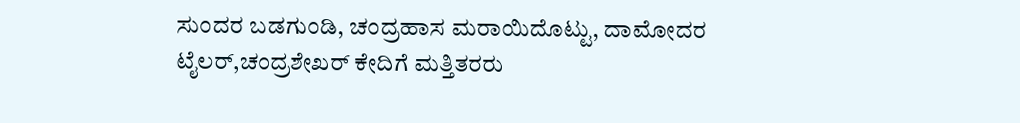ಸುಂದರ ಬಡಗುಂಡಿ, ಚಂದ್ರಹಾಸ ಮರಾಯಿದೊಟ್ಟು, ದಾಮೋದರ ಟೈಲರ್,ಚಂದ್ರಶೇಖರ್ ಕೇದಿಗೆ ಮತ್ತಿತರರು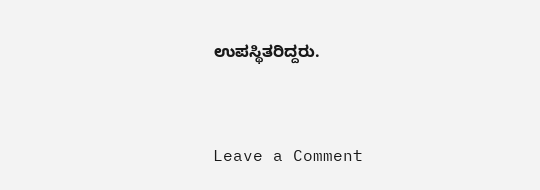ಉಪಸ್ಥಿತರಿದ್ದರು.


Leave a Comment